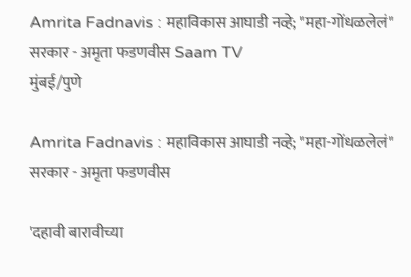Amrita Fadnavis : महाविकास आघाडी नव्हे; "महा-गोंधळलेलं" सरकार - अमृता फडणवीस Saam TV
मुंबई/पुणे

Amrita Fadnavis : महाविकास आघाडी नव्हे; "महा-गोंधळलेलं" सरकार - अमृता फडणवीस

'दहावी बारावीच्या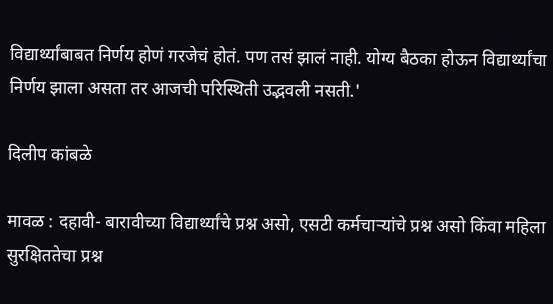विद्यार्थ्यांबाबत निर्णय होणं गरजेचं होतं. पण तसं झालं नाही. योग्य बैठका होऊन विद्यार्थ्यांचा निर्णय झाला असता तर आजची परिस्थिती उद्भवली नसती.'

दिलीप कांबळे

मावळ : दहावी- बारावीच्या विद्यार्थ्यांचे प्रश्न असो, एसटी कर्मचाऱ्यांचे प्रश्न असो किंवा महिला सुरक्षिततेचा प्रश्न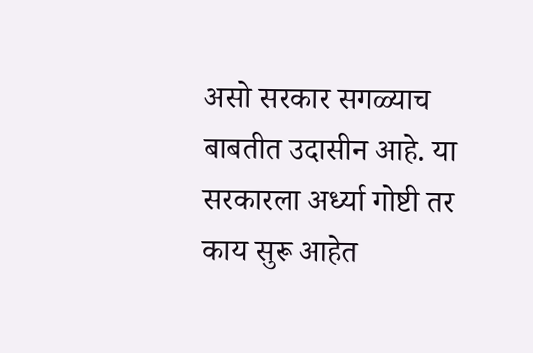असो सरकार सगळ्याच बाबतीत उदासीन आहे. या सरकारला अर्ध्या गोष्टी तर काय सुरू आहेत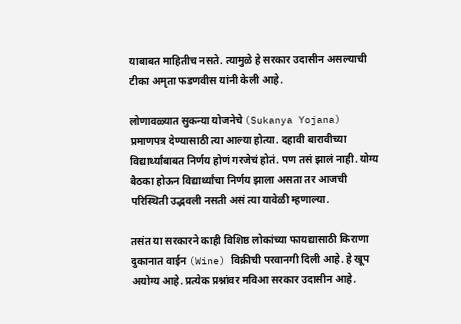याबाबत माहितीच नसते. त्यामुळे हे सरकार उदासीन असल्याची टीका अमृता फडणवीस यांनी केली आहे.

लोणावळ्यात सुकन्या योजनेचे (Sukanya Yojana) प्रमाणपत्र देण्यासाठी त्या आल्या होत्या. दहावी बारावीच्या विद्यार्थ्यांबाबत निर्णय होणं गरजेचं होतं. पण तसं झालं नाही. योग्य बैठका होऊन विद्यार्थ्यांचा निर्णय झाला असता तर आजची परिस्थिती उद्भवली नसती असं त्या यावेळी म्हणाल्या.

तसंत या सरकारने काही विशिष्ठ लोकांच्या फायद्यासाठी किराणा दुकानात वाईन (Wine) विक्रीची परवानगी दिली आहे. हे खूप अयोग्य आहे. प्रत्येक प्रश्नांवर मविआ सरकार उदासीन आहे.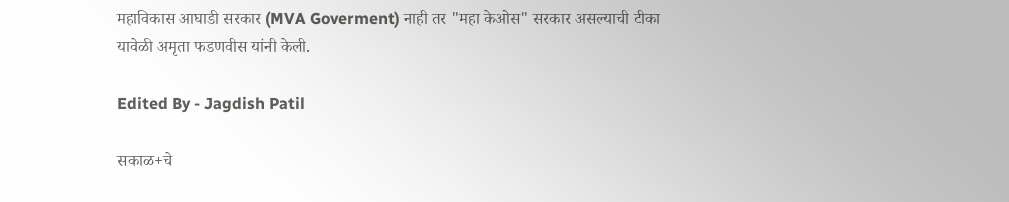महाविकास आघाडी सरकार (MVA Goverment) नाही तर "महा केओस" सरकार असल्याची टीका यावेळी अमृता फडणवीस यांनी केली.

Edited By - Jagdish Patil

सकाळ+चे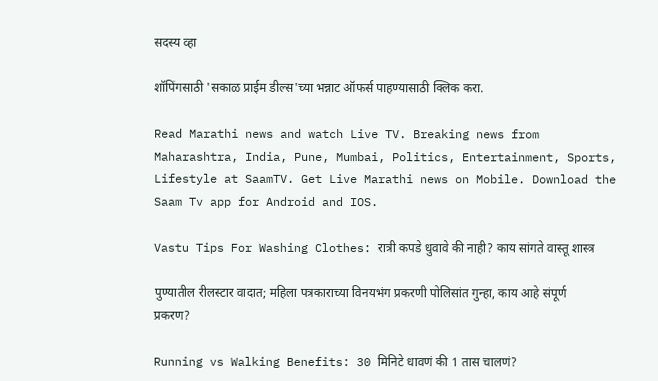सदस्य व्हा

शॉपिंगसाठी 'सकाळ प्राईम डील्स'च्या भन्नाट ऑफर्स पाहण्यासाठी क्लिक करा.

Read Marathi news and watch Live TV. Breaking news from Maharashtra, India, Pune, Mumbai, Politics, Entertainment, Sports, Lifestyle at SaamTV. Get Live Marathi news on Mobile. Download the Saam Tv app for Android and IOS.

Vastu Tips For Washing Clothes: रात्री कपडे धुवावे की नाही? काय सांगते वास्तू शास्त्र

पुण्यातील रीलस्टार वादात; महिला पत्रकाराच्या विनयभंग प्रकरणी पोलिसांत गुन्हा, काय आहे संपूर्ण प्रकरण?

Running vs Walking Benefits: 30 मिनिटे धावणं की 1 तास चालणं?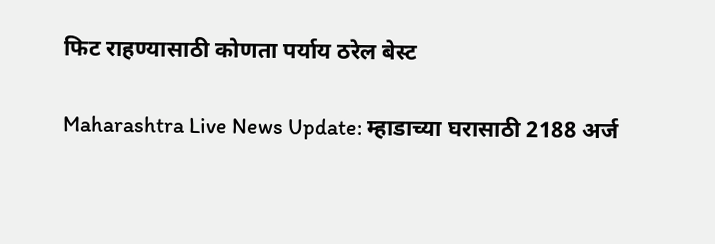फिट राहण्यासाठी कोणता पर्याय ठरेल बेस्ट

Maharashtra Live News Update: म्हाडाच्या घरासाठी 2188 अर्ज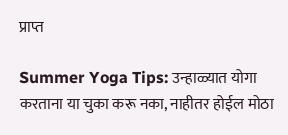प्राप्त

Summer Yoga Tips: उन्हाळ्यात योगा करताना या चुका करू नका, नाहीतर होईल मोठा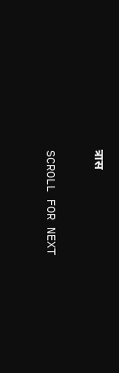त्रास

SCROLL FOR NEXT